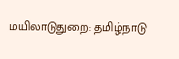மயிலாடுதுறை: தமிழ்நாடு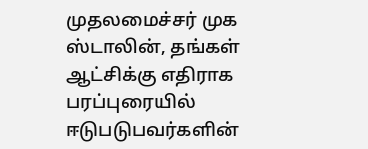முதலமைச்சர் முக ஸ்டாலின், தங்கள் ஆட்சிக்கு எதிராக பரப்புரையில் ஈடுபடுபவர்களின்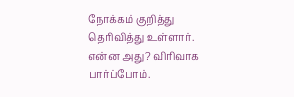நோக்கம் குறித்து தெரிவித்து உள்ளார். என்ன அது? விரிவாக பார்ப்போம்.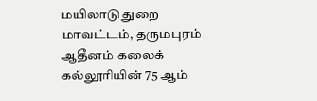மயிலாடுதுறை மாவட்டம், தருமபுரம் ஆதீனம் கலைக் கல்லூரியின் 75 ஆம்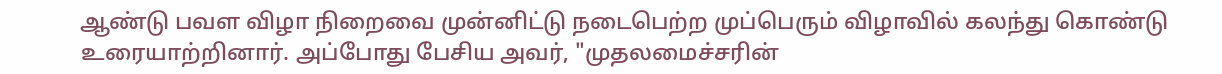ஆண்டு பவள விழா நிறைவை முன்னிட்டு நடைபெற்ற முப்பெரும் விழாவில் கலந்து கொண்டு உரையாற்றினார். அப்போது பேசிய அவர், "முதலமைச்சரின்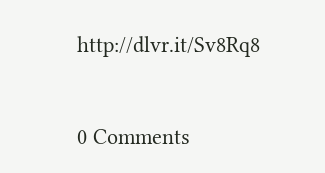http://dlvr.it/Sv8Rq8


0 Comments